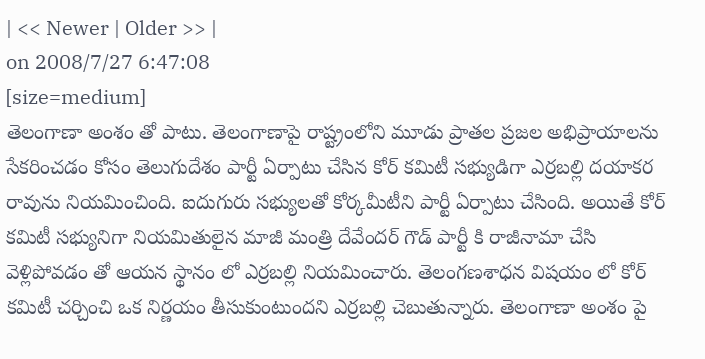| << Newer | Older >> |
on 2008/7/27 6:47:08
[size=medium]
తెలంగాణా అంశం తో పాటు. తెలంగాణాపై రాష్ట్రంలోని మూడు ప్రాతల ప్రజల అభిప్రాయాలను సేకరించడం కోసం తెలుగుదేశం పార్టీ ఏర్పాటు చేసిన కోర్ కమిటీ సభ్యుడిగా ఎర్రబల్లి దయాకర రావును నియమించింది. ఐదుగురు సభ్యులతో కోర్కమీటీని పార్టీ ఏర్పాటు చేసింది. అయితే కోర్ కమిటీ సభ్యునిగా నియమితులైన మాజీ మంత్రి దేవేందర్ గౌడ్ పార్టీ కి రాజీనామా చేసి వెళ్లిపోవడం తో ఆయన స్థానం లో ఎర్రబల్లి నియమించారు. తెలంగణశాధన విషయం లో కోర్ కమిటీ చర్చించి ఒక నిర్ణయం తీసుకుంటుందని ఎర్రబల్లి చెబుతున్నారు. తెలంగాణా అంశం పై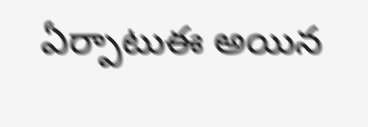ఏర్పాటుఈ అయిన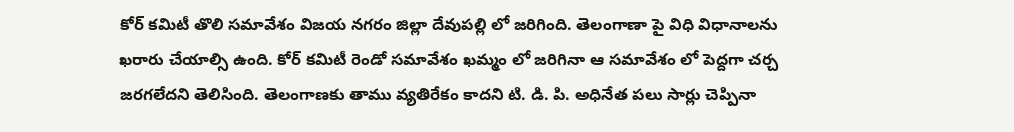కోర్ కమిటీ తొలి సమావేశం విజయ నగరం జిల్లా దేవుపల్లి లో జరిగింది. తెలంగాణా పై విధి విధానాలను ఖరారు చేయాల్సి ఉంది. కోర్ కమిటీ రెండో సమావేశం ఖమ్మం లో జరిగినా ఆ సమావేశం లో పెద్దగా చర్చ జరగలేదని తెలిసింది. తెలంగాణకు తాము వ్యతిరేకం కాదని టి. డి. పి. అధినేత పలు సార్లు చెప్పినా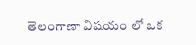తెలంగాణా విషయం లో ఒక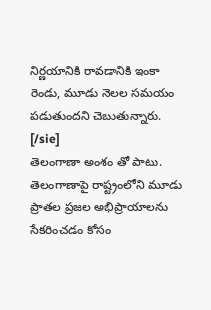నిర్ణయానికి రావడానికి ఇంకా రెండు, మూడు నెలల సమయం పడుతుందని చెబుతున్నారు.
[/sie]
తెలంగాణా అంశం తో పాటు. తెలంగాణాపై రాష్ట్రంలోని మూడు ప్రాతల ప్రజల అభిప్రాయాలను సేకరించడం కోసం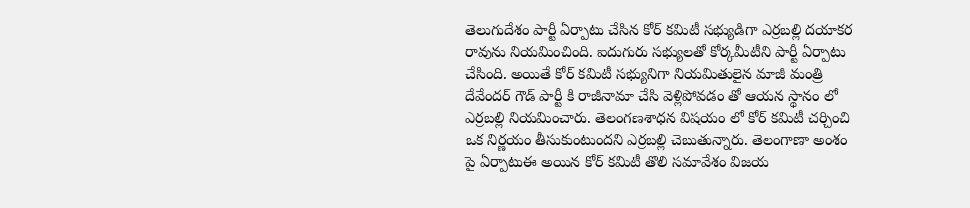తెలుగుదేశం పార్టీ ఏర్పాటు చేసిన కోర్ కమిటీ సభ్యుడిగా ఎర్రబల్లి దయాకర రావును నియమించింది. ఐదుగురు సభ్యులతో కోర్కమీటీని పార్టీ ఏర్పాటు చేసింది. అయితే కోర్ కమిటీ సభ్యునిగా నియమితులైన మాజీ మంత్రి దేవేందర్ గౌడ్ పార్టీ కి రాజీనామా చేసి వెళ్లిపోవడం తో ఆయన స్థానం లో ఎర్రబల్లి నియమించారు. తెలంగణశాధన విషయం లో కోర్ కమిటీ చర్చించి ఒక నిర్ణయం తీసుకుంటుందని ఎర్రబల్లి చెబుతున్నారు. తెలంగాణా అంశం పై ఏర్పాటుఈ అయిన కోర్ కమిటీ తొలి సమావేశం విజయ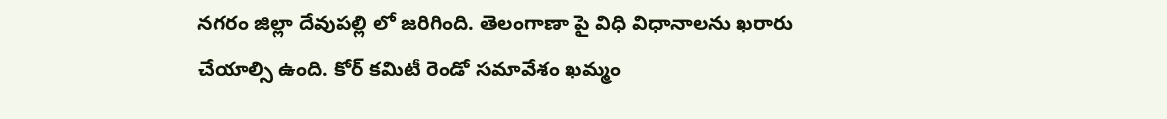నగరం జిల్లా దేవుపల్లి లో జరిగింది. తెలంగాణా పై విధి విధానాలను ఖరారు చేయాల్సి ఉంది. కోర్ కమిటీ రెండో సమావేశం ఖమ్మం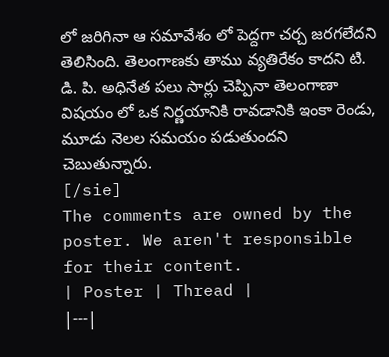లో జరిగినా ఆ సమావేశం లో పెద్దగా చర్చ జరగలేదని తెలిసింది. తెలంగాణకు తాము వ్యతిరేకం కాదని టి. డి. పి. అధినేత పలు సార్లు చెప్పినా తెలంగాణా విషయం లో ఒక నిర్ణయానికి రావడానికి ఇంకా రెండు, మూడు నెలల సమయం పడుతుందని చెబుతున్నారు.
[/sie]
The comments are owned by the poster. We aren't responsible for their content.
| Poster | Thread |
|---|